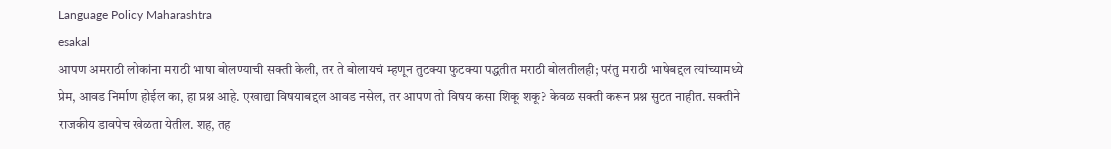Language Policy Maharashtra
esakal
आपण अमराठी लोकांना मराठी भाषा बोलण्याची सक्ती केली, तर ते बोलायचं म्हणून तुटक्या फुटक्या पद्धतीत मराठी बोलतीलही; परंतु मराठी भाषेबद्दल त्यांच्यामध्ये प्रेम, आवड निर्माण होईल का, हा प्रश्न आहे. एखाद्या विषयाबद्दल आवड नसेल, तर आपण तो विषय कसा शिकू शकू? केवळ सक्ती करून प्रश्न सुटत नाहीत. सक्तीने राजकीय डावपेच खेळता येतील. शह, तह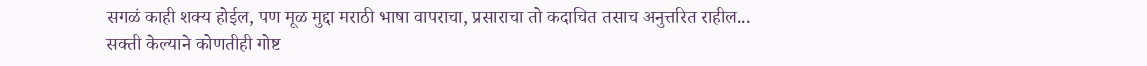सगळं काही शक्य होईल, पण मूळ मुद्दा मराठी भाषा वापराचा, प्रसाराचा तो कदाचित तसाच अनुत्तरित राहील...
सक्ती केल्याने कोणतीही गोष्ट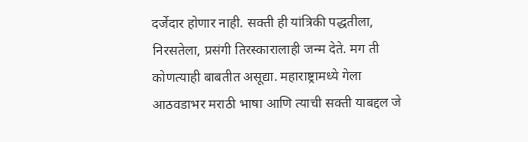दर्जेदार होणार नाही. सक्ती ही यांत्रिकी पद्धतीला, निरसतेला, प्रसंगी तिरस्कारालाही जन्म देते. मग ती कोणत्याही बाबतीत असूद्या. महाराष्ट्रामध्ये गेला आठवडाभर मराठी भाषा आणि त्याची सक्ती याबद्दल जे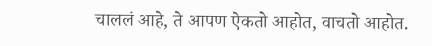चाललं आहे, ते आपण ऐकतो आहोत, वाचतो आहोत.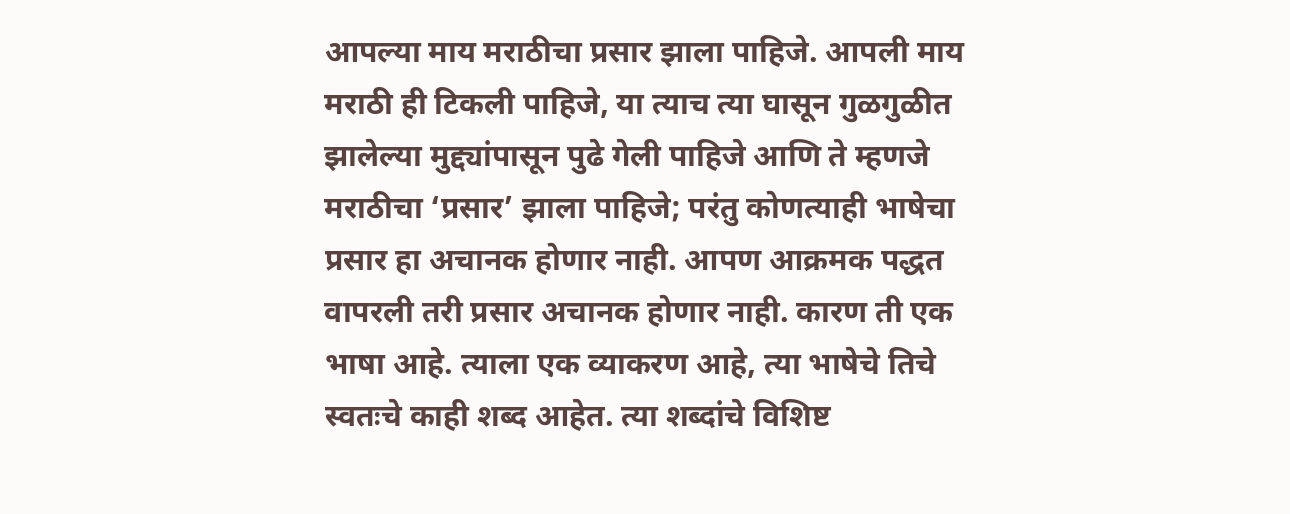आपल्या माय मराठीचा प्रसार झाला पाहिजे. आपली माय मराठी ही टिकली पाहिजे, या त्याच त्या घासून गुळगुळीत झालेल्या मुद्द्यांपासून पुढे गेली पाहिजे आणि ते म्हणजे मराठीचा ‘प्रसार’ झाला पाहिजे; परंतु कोणत्याही भाषेचा प्रसार हा अचानक होणार नाही. आपण आक्रमक पद्धत वापरली तरी प्रसार अचानक होणार नाही. कारण ती एक भाषा आहे. त्याला एक व्याकरण आहे, त्या भाषेचे तिचे स्वतःचे काही शब्द आहेत. त्या शब्दांचे विशिष्ट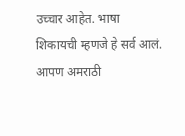उच्चार आहेत. भाषा शिकायची म्हणजे हे सर्व आलं. आपण अमराठी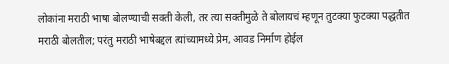लोकांना मराठी भाषा बोलण्याची सक्ती केली, तर त्या सक्तीमुळे ते बोलायचं म्हणून तुटक्या फुटक्या पद्धतीत मराठी बोलतील; परंतु मराठी भाषेबद्दल त्यांच्यामध्ये प्रेम, आवड निर्माण होईल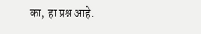का, हा प्रश्न आहे.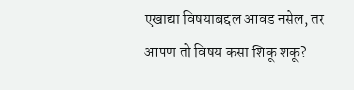एखाद्या विषयाबद्दल आवड नसेल, तर आपण तो विषय कसा शिकू शकू?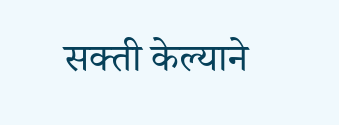सक्ती केल्याने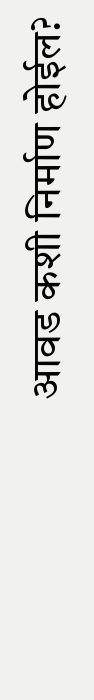आवड कशी निर्माण होईल?